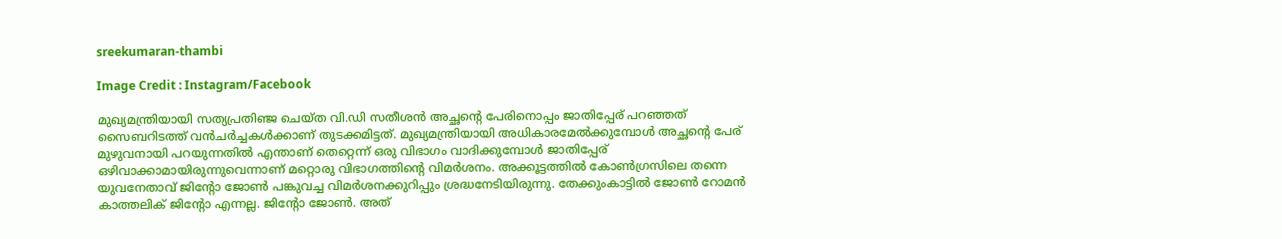sreekumaran-thambi

Image Credit : Instagram/Facebook

മുഖ്യമന്ത്രിയായി സത്യപ്രതിഞ്ജ ചെയ്ത വി.ഡി സതീശന്‍ അച്ഛന്‍റെ പേരിനൊപ്പം ജാതിപ്പേര് പറഞ്ഞത് സൈബറിടത്ത് വന്‍ചര്‍ച്ചകള്‍ക്കാണ് തുടക്കമിട്ടത്. മുഖ്യമന്ത്രിയായി അധികാരമേല്‍ക്കുമ്പോള്‍ അച്ഛന്‍റെ പേര് മുഴുവനായി പറയുന്നതില്‍ എന്താണ് തെറ്റെന്ന് ഒരു വിഭാഗം വാദിക്കുമ്പോള്‍ ജാതിപ്പേര് ഒഴിവാക്കാമായിരുന്നുവെന്നാണ് മറ്റൊരു വിഭാഗത്തിന്‍റെ വിമര്‍ശനം. അക്കൂട്ടത്തില്‍ കോണ്‍ഗ്രസിലെ തന്നെ യുവനേതാവ് ജിന്‍റോ ജോണ്‍ പങ്കുവച്ച വിമര്‍ശനക്കുറിപ്പും ശ്രദ്ധനേടിയിരുന്നു. തേക്കുംകാട്ടിൽ ജോൺ റോമൻ കാത്തലിക് ജിന്റോ എന്നല്ല. ജിന്റോ ജോൺ. അത്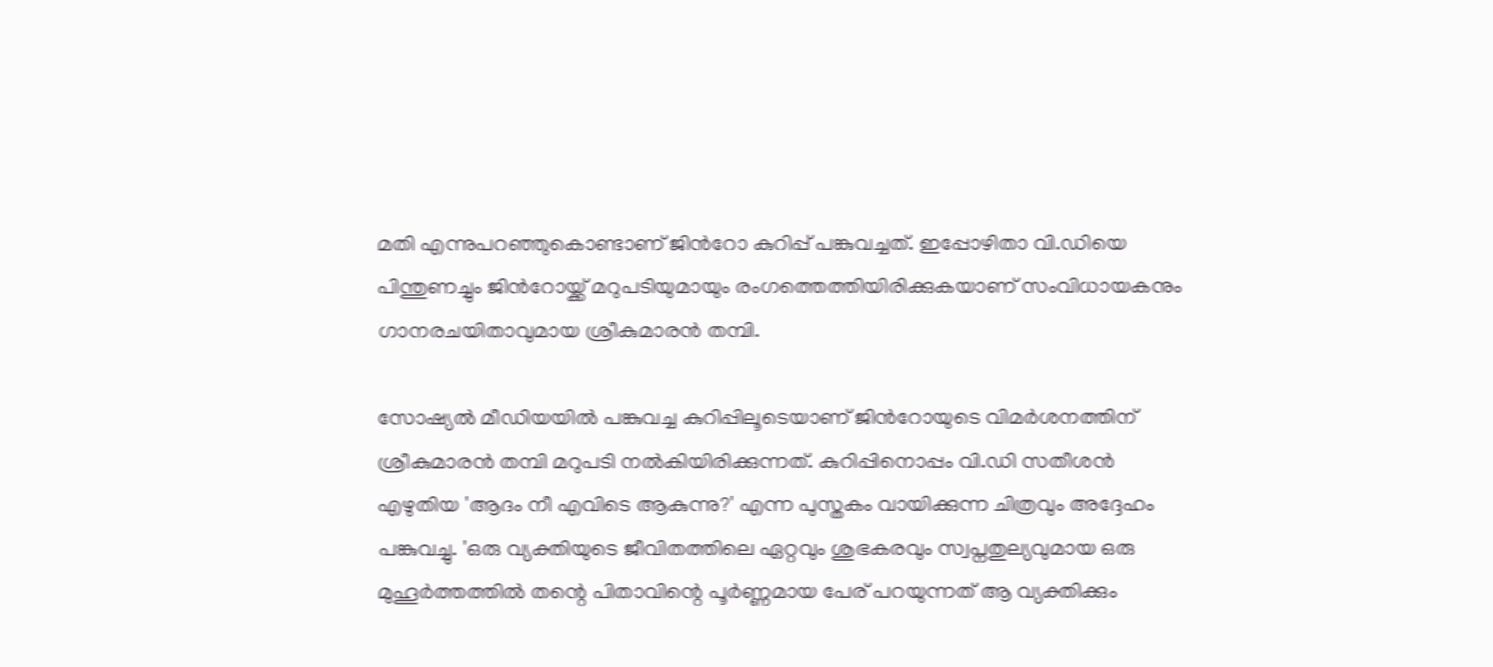മതി എന്നുപറഞ്ഞുകൊണ്ടാണ് ജിന്‍റോ കുറിപ്പ് പങ്കുവച്ചത്. ഇപ്പോഴിതാ വി.ഡിയെ പിന്തുണച്ചും ജിന്‍റോയ്ക്ക് മറുപടിയുമായും രംഗത്തെത്തിയിരിക്കുകയാണ് സംവിധായകനും ഗാനരചയിതാവുമായ ശ്രീകുമാരന്‍ തമ്പി.

സോഷ്യല്‍ മീഡിയയില്‍ പങ്കുവച്ച കുറിപ്പിലൂടെയാണ് ജിന്‍റോയുടെ വിമര്‍ശനത്തിന് ശ്രീകുമാരന്‍ തമ്പി മറുപടി നല്‍കിയിരിക്കുന്നത്. കുറിപ്പിനൊപ്പം വി.ഡി സതീശന്‍ എഴുതിയ 'ആദം നീ എവിടെ ആകുന്നു?' എന്ന പുസ്തകം വായിക്കുന്ന ചിത്രവും അദ്ദേഹം പങ്കുവച്ചു. 'ഒരു വ്യക്തിയുടെ ജീവിതത്തിലെ ഏറ്റവും ശുഭകരവും സ്വപ്നതുല്യവുമായ ഒരു മുഹൂർത്തത്തിൽ തന്റെ പിതാവിന്റെ പൂർണ്ണമായ പേര് പറയുന്നത് ആ വ്യക്തിക്കും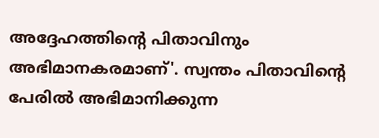അദ്ദേഹത്തിന്റെ പിതാവിനും അഭിമാനകരമാണ്'. സ്വന്തം പിതാവിന്റെ പേരിൽ അഭിമാനിക്കുന്ന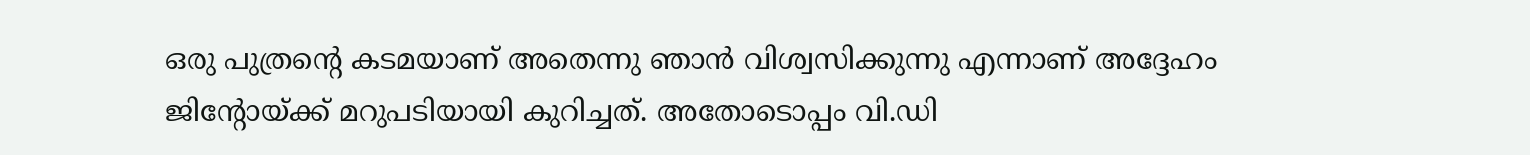ഒരു പുത്രന്റെ കടമയാണ് അതെന്നു ഞാൻ വിശ്വസിക്കുന്നു എന്നാണ് അദ്ദേഹം ജിന്‍റോയ്ക്ക് മറുപടിയായി കുറിച്ചത്. അതോടൊപ്പം വി.ഡി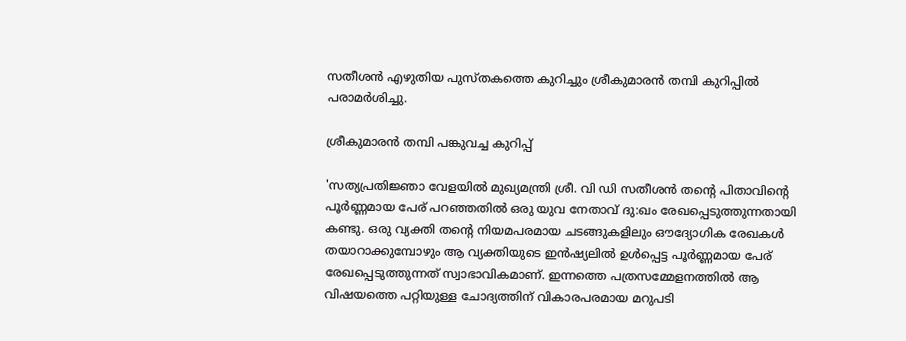സതീശന്‍ എഴുതിയ പുസ്തകത്തെ കുറിച്ചും ശ്രീകുമാരന്‍ തമ്പി കുറിപ്പില്‍ പരാമര്‍ശിച്ചു.

ശ്രീകുമാരന്‍ തമ്പി പങ്കുവച്ച കുറിപ്പ്

'സത്യപ്രതിജ്ഞാ വേളയിൽ മുഖ്യമന്ത്രി ശ്രീ. വി ഡി സതീശൻ തന്റെ പിതാവിന്റെ പൂർണ്ണമായ പേര് പറഞ്ഞതിൽ ഒരു യുവ നേതാവ് ദു:ഖം രേഖപ്പെടുത്തുന്നതായി കണ്ടു. ഒരു വ്യക്തി തന്റെ നിയമപരമായ ചടങ്ങുകളിലും ഔദ്യോഗിക രേഖകൾ തയാറാക്കുമ്പോഴും ആ വ്യക്തിയുടെ ഇൻഷ്യലിൽ ഉൾപ്പെട്ട പൂർണ്ണമായ പേര് രേഖപ്പെടുത്തുന്നത് സ്വാഭാവികമാണ്. ഇന്നത്തെ പത്രസമ്മേളനത്തിൽ ആ വിഷയത്തെ പറ്റിയുള്ള ചോദ്യത്തിന് വികാരപരമായ മറുപടി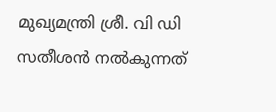മുഖ്യമന്ത്രി ശ്രീ. വി ഡി സതീശൻ നൽകുന്നത്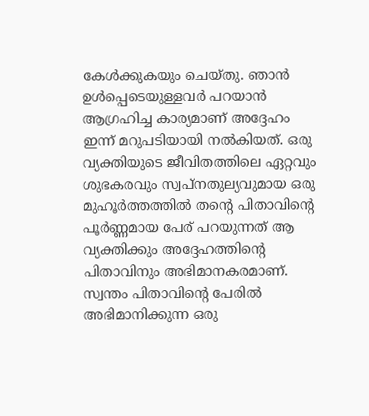കേൾക്കുകയും ചെയ്തു. ഞാൻ ഉൾപ്പെടെയുള്ളവർ പറയാൻ ആഗ്രഹിച്ച കാര്യമാണ് അദ്ദേഹം ഇന്ന് മറുപടിയായി നൽകിയത്. ഒരു വ്യക്തിയുടെ ജീവിതത്തിലെ ഏറ്റവും ശുഭകരവും സ്വപ്നതുല്യവുമായ ഒരു മുഹൂർത്തത്തിൽ തന്റെ പിതാവിന്റെ പൂർണ്ണമായ പേര് പറയുന്നത് ആ വ്യക്തിക്കും അദ്ദേഹത്തിന്റെ പിതാവിനും അഭിമാനകരമാണ്. സ്വന്തം പിതാവിന്റെ പേരിൽ അഭിമാനിക്കുന്ന ഒരു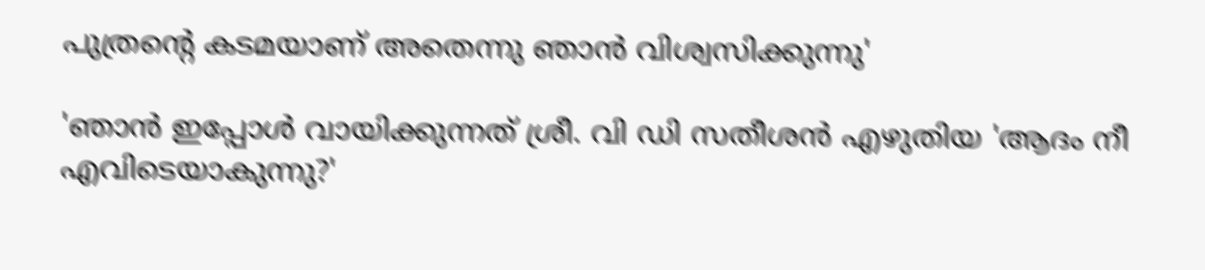പുത്രന്റെ കടമയാണ് അതെന്നു ഞാൻ വിശ്വസിക്കുന്നു'

'ഞാൻ ഇപ്പോൾ വായിക്കുന്നത് ശ്രീ. വി ഡി സതീശൻ എഴുതിയ 'ആദം നീ എവിടെയാകുന്നു?'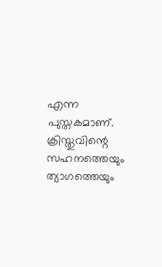എന്ന പുസ്തകമാണ്. ക്രിസ്തുവിന്റെ സഹനത്തെയും ത്യാഗത്തെയും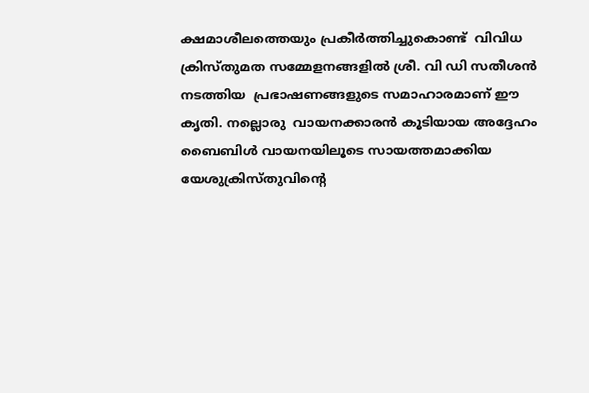ക്ഷമാശീലത്തെയും പ്രകീർത്തിച്ചുകൊണ്ട്  വിവിധ ക്രിസ്തുമത സമ്മേളനങ്ങളിൽ ശ്രീ. വി ഡി സതീശൻ നടത്തിയ  പ്രഭാഷണങ്ങളുടെ സമാഹാരമാണ് ഈ കൃതി. നല്ലൊരു  വായനക്കാരൻ കൂടിയായ അദ്ദേഹം ബൈബിൾ വായനയിലൂടെ സായത്തമാക്കിയ യേശുക്രിസ്തുവിന്റെ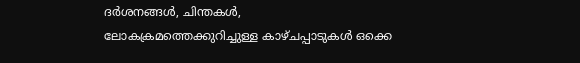ദർശനങ്ങൾ, ചിന്തകൾ, ലോകക്രമത്തെക്കുറിച്ചുള്ള കാഴ്ചപ്പാടുകൾ ഒക്കെ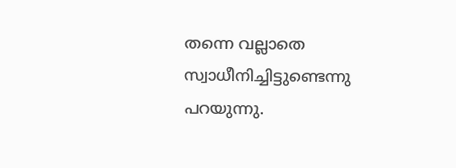തന്നെ വല്ലാതെ സ്വാധീനിച്ചിട്ടുണ്ടെന്നു പറയുന്നു.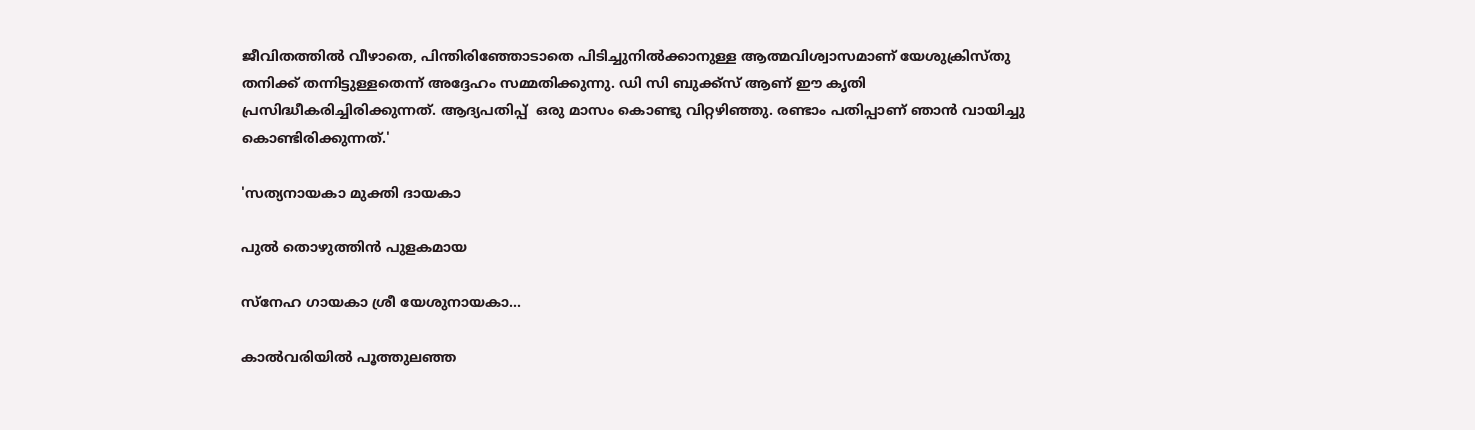ജീവിതത്തിൽ വീഴാതെ, പിന്തിരിഞ്ഞോടാതെ പിടിച്ചുനിൽക്കാനുള്ള ആത്മവിശ്വാസമാണ് യേശുക്രിസ്തു തനിക്ക്‌ തന്നിട്ടുള്ളതെന്ന് അദ്ദേഹം സമ്മതിക്കുന്നു. ഡി സി ബുക്ക്സ് ആണ് ഈ കൃതി പ്രസിദ്ധീകരിച്ചിരിക്കുന്നത്. ആദ്യപതിപ്പ്‌  ഒരു മാസം കൊണ്ടു വിറ്റഴിഞ്ഞു. രണ്ടാം പതിപ്പാണ് ഞാൻ വായിച്ചു കൊണ്ടിരിക്കുന്നത്.'

'സത്യനായകാ മുക്തി ദായകാ

പുല്‍ തൊഴുത്തിന്‍ പുളകമായ

സ്നേഹ ഗായകാ ശ്രീ യേശുനായകാ...

കാല്‍വരിയില്‍ പൂത്തുലഞ്ഞ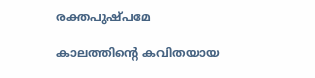രക്തപുഷ്പമേ

കാലത്തിന്‍റെ കവിതയായ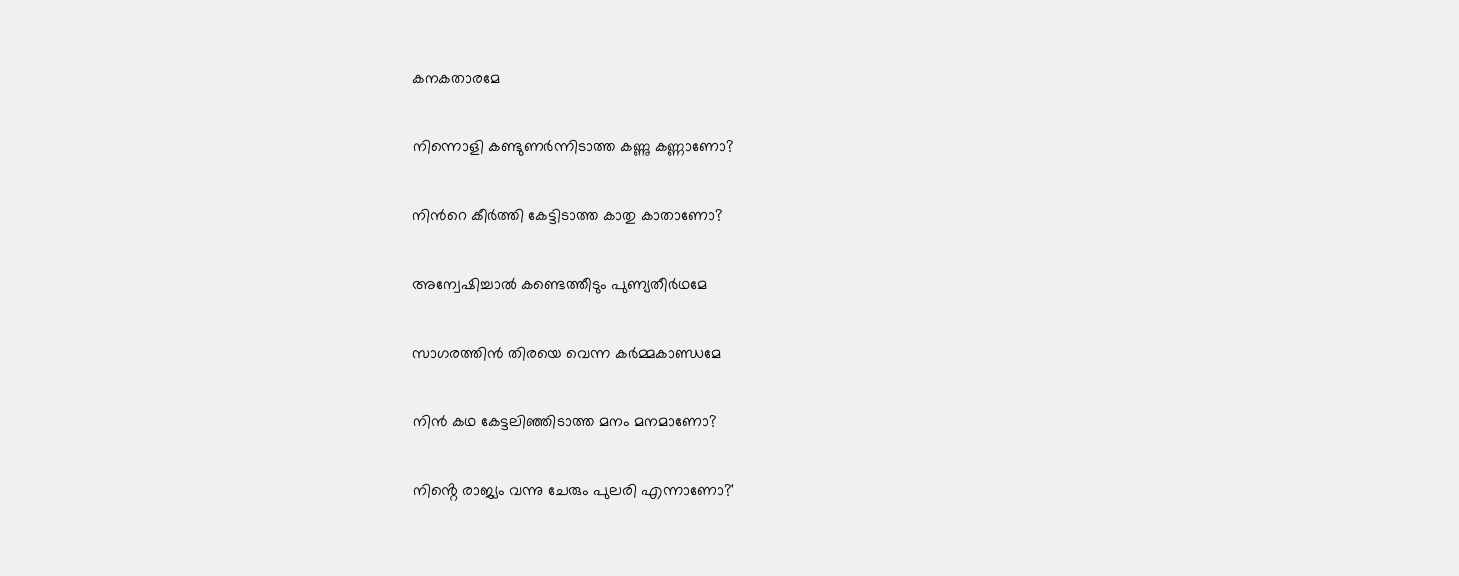കനകതാരമേ

നിന്നൊളി കണ്ടുണര്‍ന്നിടാത്ത കണ്ണു കണ്ണാണോ?

നിന്‍റെ കീര്‍ത്തി കേട്ടിടാത്ത കാതു കാതാണോ?

അന്വേഷിച്ചാല്‍ കണ്ടെത്തീടും പുണ്യതീര്‍ഥമേ

സാഗരത്തിന്‍ തിരയെ വെന്ന കർമ്മകാണ്ഡമേ

നിന്‍ കഥ കേട്ടലിഞ്ഞിടാത്ത മനം മനമാണോ?

നിൻ്റെ രാജ്യം വന്നു ചേരും പുലരി എന്നാണോ?'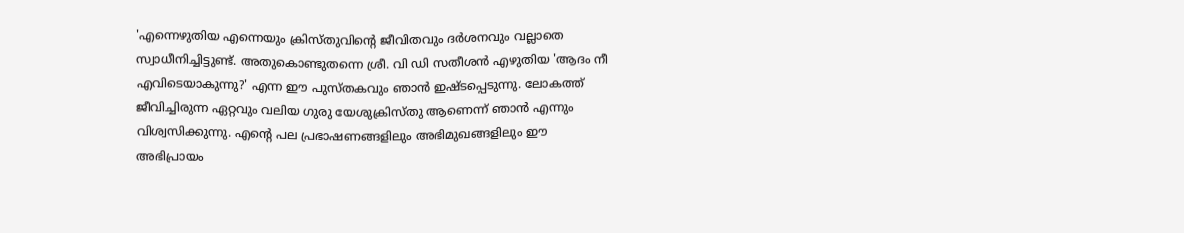'എന്നെഴുതിയ എന്നെയും ക്രിസ്തുവിന്റെ ജീവിതവും ദർശനവും വല്ലാതെ സ്വാധീനിച്ചിട്ടുണ്ട്. അതുകൊണ്ടുതന്നെ ശ്രീ. വി ഡി സതീശൻ എഴുതിയ 'ആദം നീ എവിടെയാകുന്നു?' എന്ന ഈ പുസ്തകവും ഞാൻ ഇഷ്ടപ്പെടുന്നു. ലോകത്ത് ജീവിച്ചിരുന്ന ഏറ്റവും വലിയ ഗുരു യേശുക്രിസ്തു ആണെന്ന് ഞാൻ എന്നും വിശ്വസിക്കുന്നു. എന്റെ പല പ്രഭാഷണങ്ങളിലും അഭിമുഖങ്ങളിലും ഈ അഭിപ്രായം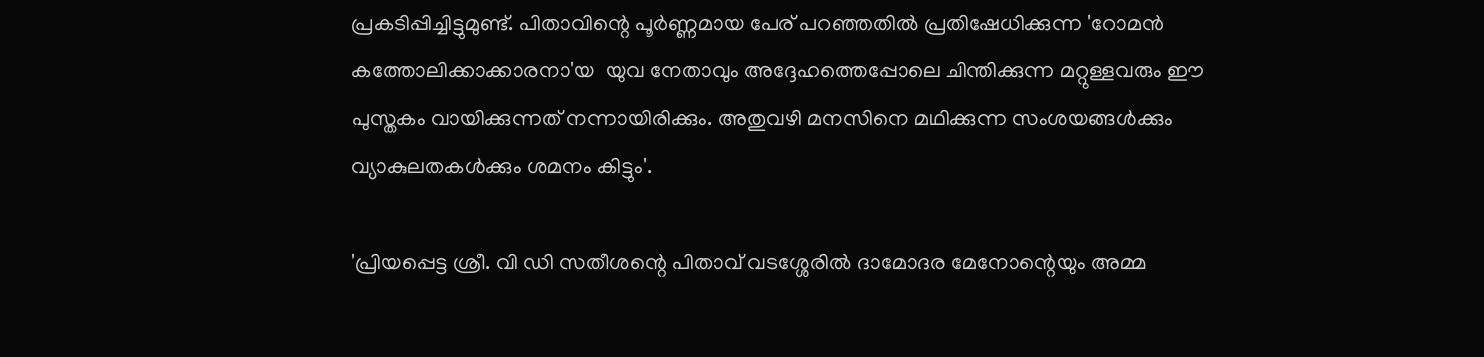പ്രകടിപ്പിച്ചിട്ടുമുണ്ട്. പിതാവിന്റെ പൂർണ്ണമായ പേര് പറഞ്ഞതിൽ പ്രതിഷേധിക്കുന്ന 'റോമൻ   കത്തോലിക്കാക്കാരനാ'യ  യുവ നേതാവും അദ്ദേഹത്തെപ്പോലെ ചിന്തിക്കുന്ന മറ്റുള്ളവരും ഈ പുസ്തകം വായിക്കുന്നത് നന്നായിരിക്കും. അതുവഴി മനസിനെ മഥിക്കുന്ന സംശയങ്ങൾക്കും വ്യാകുലതകൾക്കും ശമനം കിട്ടും'.

'പ്രിയപ്പെട്ട ശ്രീ. വി ഡി സതീശന്റെ പിതാവ് വടശ്ശേരിൽ ദാമോദര മേനോന്റെയും അമ്മ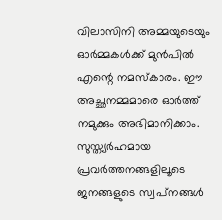വിലാസിനി അമ്മയുടെയും ഓർമ്മകൾക്ക് മുൻപിൽ എന്റെ നമസ്കാരം. ഈ അച്ഛനമ്മമാരെ ഓർത്ത് നമുക്കും അഭിമാനിക്കാം. സുസ്ത്യർഹമായ പ്രവർത്തനങ്ങളിലൂടെ ജനങ്ങളുടെ സ്വപ്‌നങ്ങൾ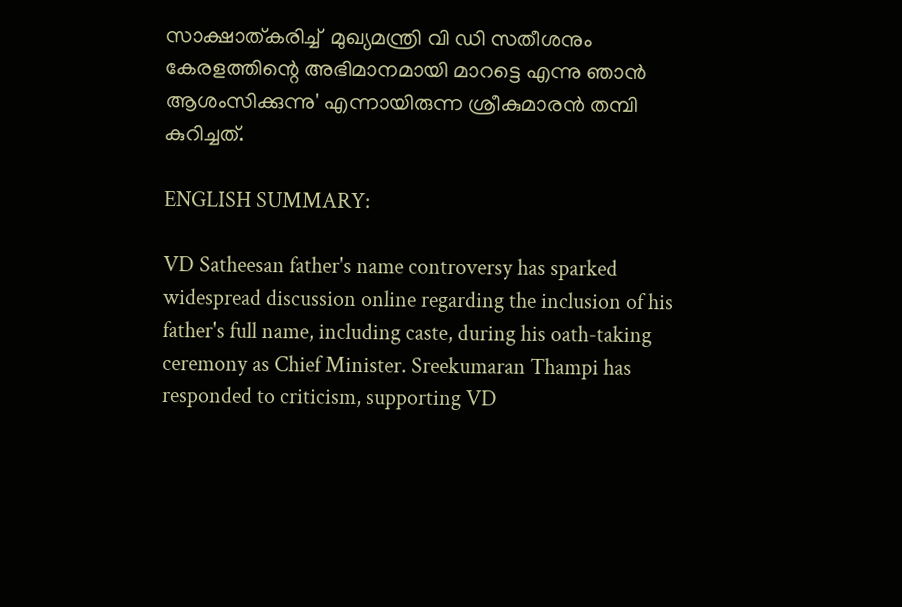സാക്ഷാത്കരിച്ച്  മുഖ്യമന്ത്രി വി ഡി സതീശനും കേരളത്തിന്റെ അഭിമാനമായി മാറട്ടെ എന്നു ഞാൻ ആശംസിക്കുന്നു' എന്നായിരുന്ന ശ്രീകുമാരന്‍ തമ്പി കുറിച്ചത്.

ENGLISH SUMMARY:

VD Satheesan father's name controversy has sparked widespread discussion online regarding the inclusion of his father's full name, including caste, during his oath-taking ceremony as Chief Minister. Sreekumaran Thampi has responded to criticism, supporting VD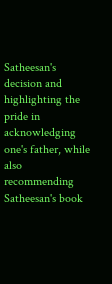Satheesan's decision and highlighting the pride in acknowledging one's father, while also recommending Satheesan's book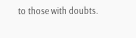to those with doubts.